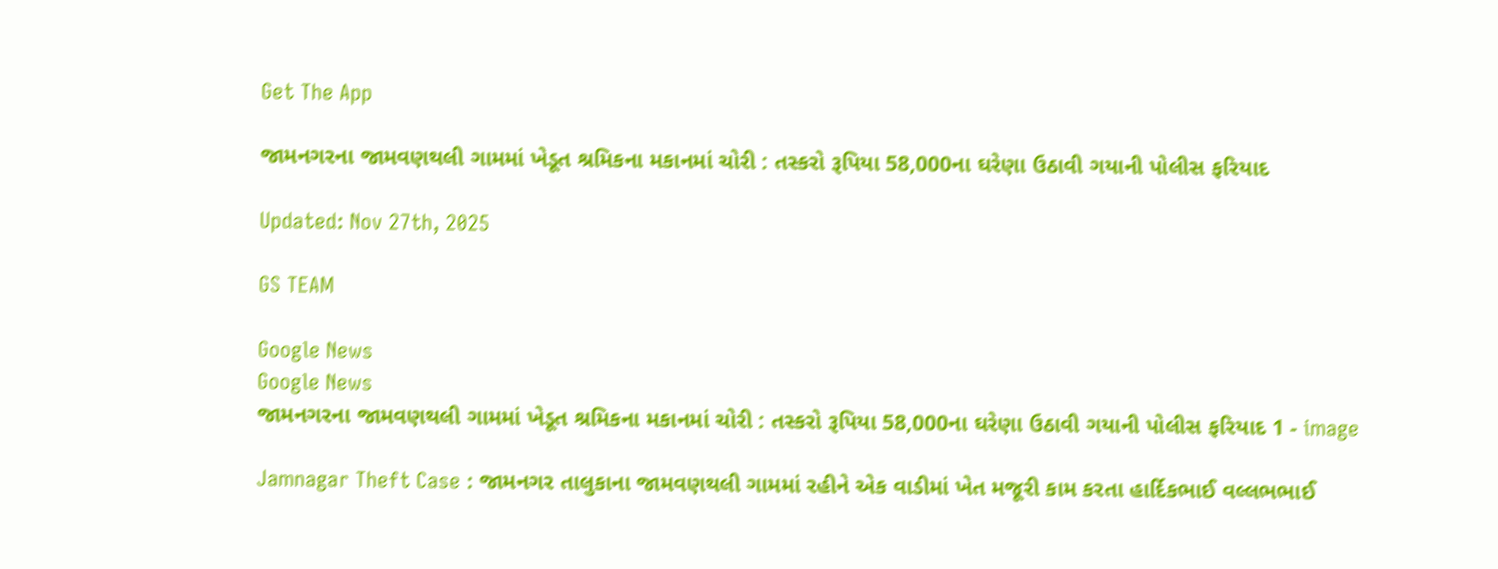Get The App

જામનગરના જામવણથલી ગામમાં ખેડૂત શ્રમિકના મકાનમાં ચોરી : તસ્કરો રૂપિયા 58,000ના ઘરેણા ઉઠાવી ગયાની પોલીસ ફરિયાદ

Updated: Nov 27th, 2025

GS TEAM

Google News
Google News
જામનગરના જામવણથલી ગામમાં ખેડૂત શ્રમિકના મકાનમાં ચોરી : તસ્કરો રૂપિયા 58,000ના ઘરેણા ઉઠાવી ગયાની પોલીસ ફરિયાદ 1 - image

Jamnagar Theft Case : જામનગર તાલુકાના જામવણથલી ગામમાં રહીને એક વાડીમાં ખેત મજૂરી કામ કરતા હાર્દિકભાઈ વલ્લભભાઈ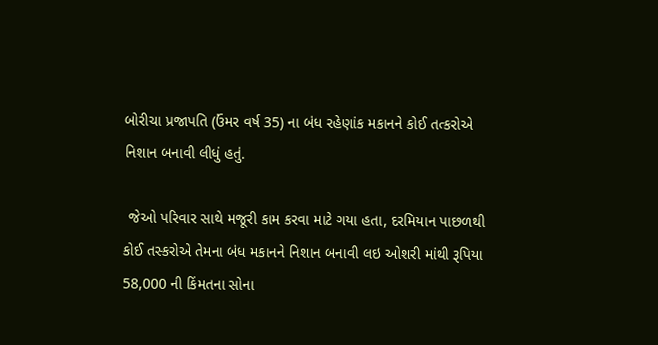બોરીચા પ્રજાપતિ (ઉંમર વર્ષ 35) ના બંધ રહેણાંક મકાનને કોઈ તત્કરોએ નિશાન બનાવી લીધું હતું.

 જેઓ પરિવાર સાથે મજૂરી કામ કરવા માટે ગયા હતા, દરમિયાન પાછળથી કોઈ તસ્કરોએ તેમના બંધ મકાનને નિશાન બનાવી લઇ ઓશરી માંથી રૂપિયા 58,000 ની કિંમતના સોના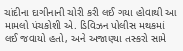ચાંદીના દાગીનાની ચોરી કરી લઈ ગયા હોવાથી આ મામલો પંચકોશી એ. ડિવિઝન પોલીસ મથકમાં લઈ જવાયો હતો, અને અજાણ્યા તસ્કરો સામે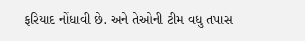ફરિયાદ નોંધાવી છે. અને તેઓની ટીમ વધુ તપાસ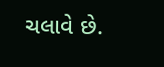ચલાવે છે.